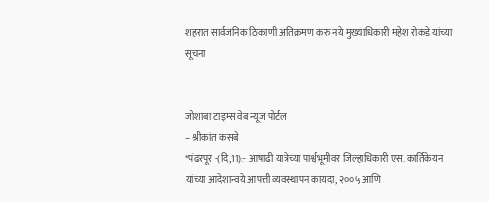शहरात सार्वजनिक ठिकाणी अतिक्रमण करु नये मुख्याधिकारी महेश रोकडे यांच्या सूचना


जोशाबा टाइम्स वेब न्यूज पोर्टल
– श्रीकांत कसबे
*पंढरपूर -(दि,11):- आषाढी यात्रेच्या पार्श्वभूमीवर जिल्हाधिकारी एस. कार्तिकेयन यांच्या आदेशान्वये आपत्ती व्यवस्थापन कायदा, २००५ आणि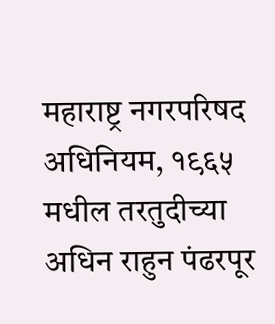महाराष्ट्र नगरपरिषद अधिनियम, १९६५ मधील तरतुदीच्या अधिन राहुन पंढरपूर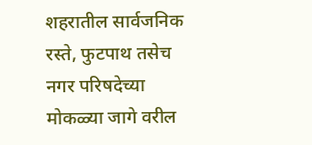शहरातील सार्वजनिक रस्ते, फुटपाथ तसेच नगर परिषदेच्या मोकळ्या जागे वरील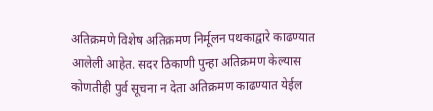अतिक्रमणे विशेष अतिक्रमण निर्मूलन पथकाद्वारे काढण्यात आलेली आहेत. सदर ठिकाणी पुन्हा अतिक्रमण केल्यास कोणतीही पुर्व सूचना न देता अतिक्रमण काढण्यात येईल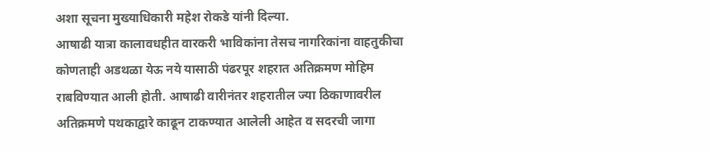अशा सूचना मुख्याधिकारी महेश रोकडे यांनी दिल्या.
आषाढी यात्रा कालावधहीत वारकरी भाविकांना तेसच नागरिकांना वाहतुकीचा कोणताही अडथळा येऊ नये यासाठी पंढरपूर शहरात अतिक्रमण मोहिम राबविण्यात आली होती. आषाढी वारीनंतर शहरातील ज्या ठिकाणावरील अतिक्रमणे पथकाद्वारे काढून टाकण्यात आलेली आहेत व सदरची जागा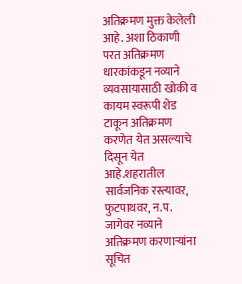अतिक्रमण मुक्त केलेली आहे. अशा ठिकाणी परत अतिक्रमण धारकांकडून नव्याने व्यवसायासाठी खोकी व कायम स्वरूपी शेड टाकून अतिक्रमण करणेत येत असल्याचे दिसून येत आहे.शहरातील सार्वजनिक रस्त्यावर, फुटपाथवर, न.प. जागेवर नव्याने अतिक्रमण करणाऱ्यांना सूचित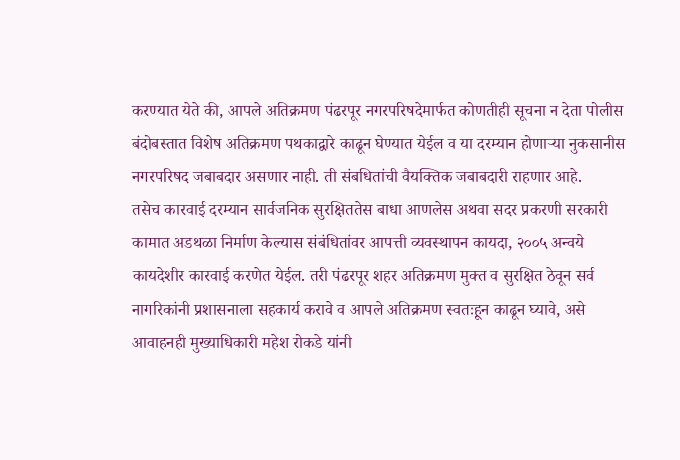करण्यात येते की, आपले अतिक्रमण पंढरपूर नगरपरिषदेमार्फत कोणतीही सूचना न देता पोलीस बंदोबस्तात विशेष अतिक्रमण पथकाद्वारे काढून घेण्यात येईल व या दरम्यान होणाऱ्या नुकसानीस नगरपरिषद जबाबदार असणार नाही. ती संबधितांची वैयक्तिक जबाबदारी राहणार आहे.
तसेच कारवाई दरम्यान सार्वजनिक सुरक्षिततेस बाधा आणलेस अथवा सदर प्रकरणी सरकारी कामात अडथळा निर्माण केल्यास संबंधितांवर आपत्ती व्यवस्थापन कायदा, २००५ अन्वये कायदेशीर कारवाई करणेत येईल. तरी पंढरपूर शहर अतिक्रमण मुक्त व सुरक्षित ठेवून सर्व नागरिकांनी प्रशासनाला सहकार्य करावे व आपले अतिक्रमण स्वतःहून काढून घ्यावे, असे आवाहनही मुख्याधिकारी महेश रोकडे यांनी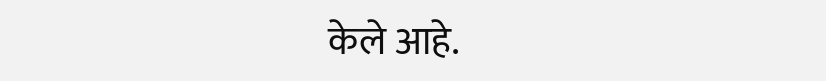केले आहे.